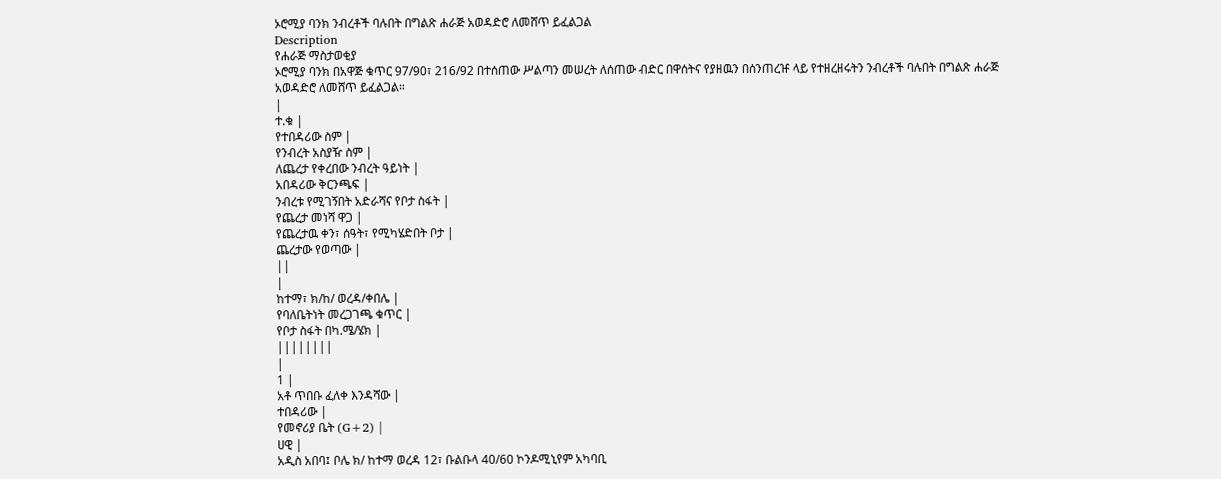ኦሮሚያ ባንክ ንብረቶች ባሉበት በግልጽ ሐራጅ አወዳድሮ ለመሸጥ ይፈልጋል
Description
የሐራጅ ማስታወቂያ
ኦሮሚያ ባንክ በአዋጅ ቁጥር 97/90፣ 216/92 በተሰጠው ሥልጣን መሠረት ለሰጠው ብድር በዋሰትና የያዘዉን በሰንጠረዡ ላይ የተዘረዘሩትን ንብረቶች ባሉበት በግልጽ ሐራጅ አወዳድሮ ለመሸጥ ይፈልጋል።
|
ተ.ቁ |
የተበዳሪው ስም |
የንብረት አስያዥ ስም |
ለጨረታ የቀረበው ንብረት ዓይነት |
አበዳሪው ቅርንጫፍ |
ንብረቱ የሚገኝበት አድራሻና የቦታ ስፋት |
የጨረታ መነሻ ዋጋ |
የጨረታዉ ቀን፣ ሰዓት፣ የሚካሄድበት ቦታ |
ጨረታው የወጣው |
||
|
ከተማ፣ ክ/ከ/ ወረዳ/ቀበሌ |
የባለቤትነት መረጋገጫ ቁጥር |
የቦታ ስፋት በካ.ሜ/ሄክ |
||||||||
|
1 |
አቶ ጥበቡ ፈለቀ እንዳሻው |
ተበዳሪው |
የመኖሪያ ቤት (G+2) |
ሀዊ |
አዲስ አበባ፤ ቦሌ ክ/ ከተማ ወረዳ 12፣ ቡልቡላ 40/60 ኮንዶሚኒየም አካባቢ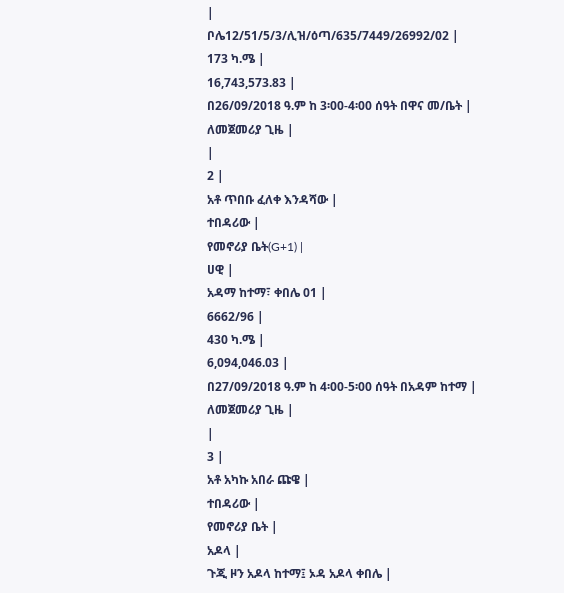|
ቦሌ12/51/5/3/ሊዝ/ዕጣ/635/7449/26992/02 |
173 ካ.ሜ |
16,743,573.83 |
በ26/09/2018 ዓ.ም ከ 3፡00-4፡00 ሰዓት በዋና መ/ቤት |
ለመጀመሪያ ጊዜ |
|
2 |
አቶ ጥበቡ ፈለቀ እንዳሻው |
ተበዳሪው |
የመኖሪያ ቤት(G+1) |
ሀዊ |
አዳማ ከተማ፣ ቀበሌ 01 |
6662/96 |
430 ካ.ሜ |
6,094,046.03 |
በ27/09/2018 ዓ.ም ከ 4፡00-5፡00 ሰዓት በአዳም ከተማ |
ለመጀመሪያ ጊዜ |
|
3 |
አቶ አካኩ አበራ ጩዌ |
ተበዳሪው |
የመኖሪያ ቤት |
አዶላ |
ጉጂ ዞን አዶላ ከተማ፤ ኦዳ አዶላ ቀበሌ |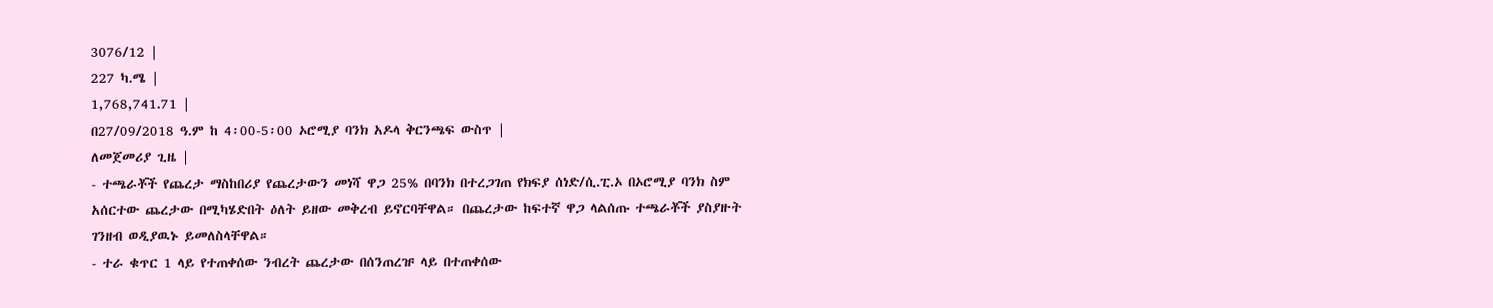3076/12 |
227 ካ.ሜ |
1,768,741.71 |
በ27/09/2018 ዓ.ም ከ 4፡00-5፡00 ኦሮሚያ ባንክ አዶላ ቅርንጫፍ ውስጥ |
ለመጀመሪያ ጊዜ |
- ተጫራቾች የጨረታ ማስከበሪያ የጨረታውን መነሻ ዋጋ 25% በባንክ በተረጋገጠ የክፍያ ሰነድ/ሲ.ፒ.ኦ በኦሮሚያ ባንክ ስም አሰርተው ጨረታው በሚካሄድበት ዕለት ይዘው መቅረብ ይኖርባቸዋል። በጨረታው ከፍተኛ ዋጋ ላልሰጡ ተጫራቾች ያስያዙት ገንዘብ ወዲያዉኑ ይመለስላቸዋል።
- ተራ ቁጥር 1 ላይ የተጠቀሰው ንብረት ጨረታው በሰንጠረዡ ላይ በተጠቀሰው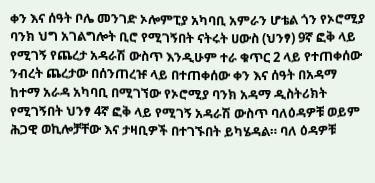ቀን እና ሰዓት ቦሌ መንገድ ኦሎምፒያ አካባቢ አምራን ሆቴል ጎን የኦሮሚያ ባንክ ህግ አገልግሎት ቢሮ የሚገኝበት ናትሩት ሀውስ (ህንፃ) 9ኛ ፎቅ ላይ የሚገኝ የጨረታ አዳራሽ ውስጥ እንዲሁም ተራ ቁጥር 2 ላይ የተጠቀሰው ንብረት ጨረታው በሰንጠረዡ ላይ በተጠቀሰው ቀን እና ሰዓት በአዳማ ከተማ አራዳ አካባቢ በሚገኘው የኦሮሚያ ባንክ አዳማ ዲስትሪክት የሚገኝበት ህንፃ 4ኛ ፎቅ ላይ የሚገኝ አዳራሽ ውስጥ ባለዕዳዎቹ ወይም ሕጋዊ ወኪሎቻቸው እና ታዛቢዎች በተገኙበት ይካሄዳል። ባለ ዕዳዎቹ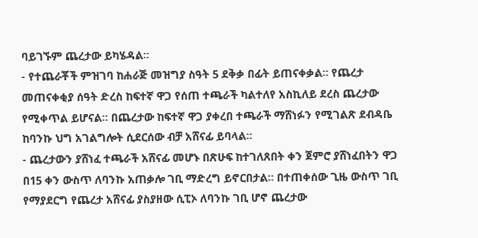ባይገኙም ጨረታው ይካሄዳል።
- የተጨራቾች ምዝገባ ከሐራጅ መዝግያ ስዓት 5 ደቅቃ በፊት ይጠናቀቃል። የጨረታ መጠናቀቂያ ሰዓት ድረስ ከፍተኛ ዋጋ የሰጠ ተጫራች ካልተለየ አስኪለይ ደረስ ጨረታው የሚቀጥል ይሆናል። በጨረታው ከፍተኛ ዋጋ ያቀረበ ተጫራች ማሸነፉን የሚገልጽ ደብዳቤ ከባንኩ ህግ አገልግሎት ሲደርሰው ብቻ አሸናፊ ይባላል።
- ጨረታውን ያሸነፈ ተጫራች አሸናፊ መሆኑ በጽሁፍ ከተገለጸበት ቀን ጀምሮ ያሸነፈበትን ዋጋ በ15 ቀን ውስጥ ለባንኩ አጠቃሎ ገቢ ማድረግ ይኖርበታል። በተጠቀሰው ጊዜ ውስጥ ገቢ የማያደርግ የጨረታ አሸናፊ ያስያዘው ሲፒኦ ለባንኩ ገቢ ሆኖ ጨረታው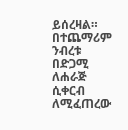ይሰረዛል። በተጨማሪም ንብረቱ በድጋሚ ለሐራጅ ሲቀርብ ለሚፈጠረው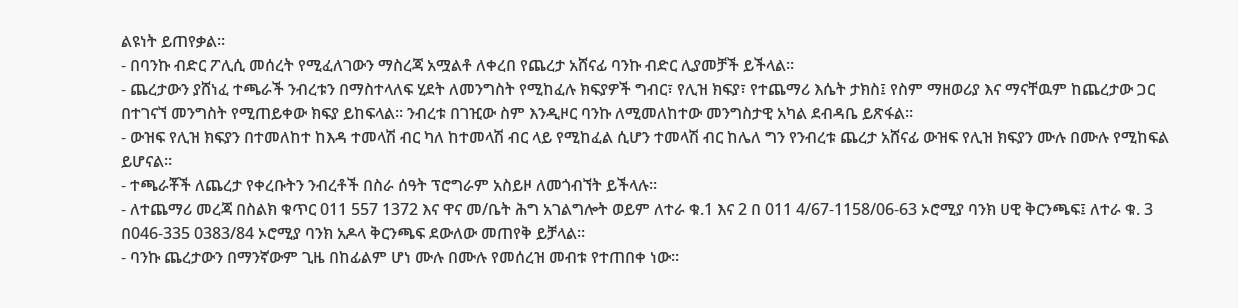ልዩነት ይጠየቃል።
- በባንኩ ብድር ፖሊሲ መሰረት የሚፈለገውን ማስረጃ አሟልቶ ለቀረበ የጨረታ አሸናፊ ባንኩ ብድር ሊያመቻች ይችላል።
- ጨረታውን ያሸነፈ ተጫራች ንብረቱን በማስተላለፍ ሂደት ለመንግስት የሚከፈሉ ክፍያዎች ግብር፣ የሊዝ ክፍያ፣ የተጨማሪ እሴት ታክስ፤ የስም ማዘወሪያ እና ማናቸዉም ከጨረታው ጋር በተገናኘ መንግስት የሚጠይቀው ክፍያ ይከፍላል። ንብረቱ በገዢው ስም እንዲዞር ባንኩ ለሚመለከተው መንግስታዊ አካል ደብዳቤ ይጽፋል።
- ውዝፍ የሊዝ ክፍያን በተመለከተ ከእዳ ተመላሽ ብር ካለ ከተመላሽ ብር ላይ የሚከፈል ሲሆን ተመላሽ ብር ከሌለ ግን የንብረቱ ጨረታ አሸናፊ ውዝፍ የሊዝ ክፍያን ሙሉ በሙሉ የሚከፍል ይሆናል።
- ተጫራቾች ለጨረታ የቀረቡትን ንብረቶች በስራ ሰዓት ፕሮግራም አስይዞ ለመጎብኘት ይችላሉ።
- ለተጨማሪ መረጃ በስልክ ቁጥር 011 557 1372 እና ዋና መ/ቤት ሕግ አገልግሎት ወይም ለተራ ቁ.1 እና 2 በ 011 4/67-1158/06-63 ኦሮሚያ ባንክ ሀዊ ቅርንጫፍ፤ ለተራ ቁ. 3 በ046-335 0383/84 ኦሮሚያ ባንክ አዶላ ቅርንጫፍ ደውለው መጠየቅ ይቻላል።
- ባንኩ ጨረታውን በማንኛውም ጊዜ በከፊልም ሆነ ሙሉ በሙሉ የመሰረዝ መብቱ የተጠበቀ ነው።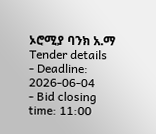ኦሮሚያ ባንክ አ.ማ
Tender details
- Deadline: 2026-06-04
- Bid closing time: 11:00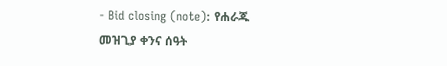- Bid closing (note): የሐራጁ መዝጊያ ቀንና ሰዓት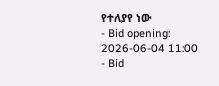የተለያየ ነው
- Bid opening: 2026-06-04 11:00
- Bid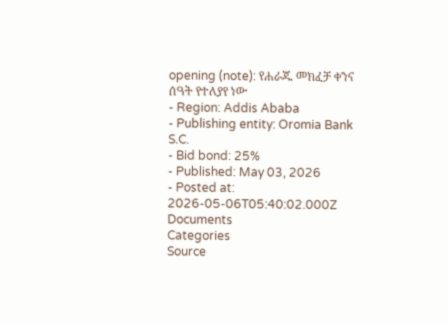opening (note): የሐራጁ መክፈቻ ቀንና ሰዓት የተለያየ ነው
- Region: Addis Ababa
- Publishing entity: Oromia Bank S.C.
- Bid bond: 25%
- Published: May 03, 2026
- Posted at: 2026-05-06T05:40:02.000Z
Documents
Categories
Source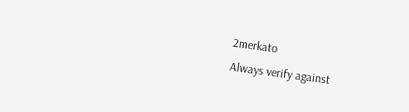2merkato
Always verify against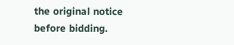the original notice before bidding.